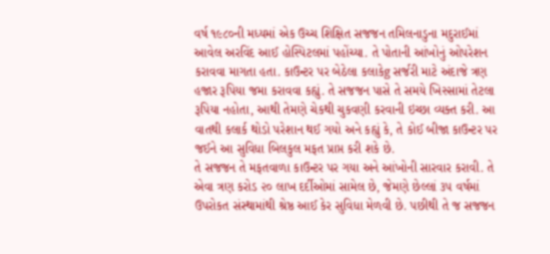વર્ષ ૧૯૮૦ની મધ્યમાં એક ઉચ્ચ શિક્ષિત સજજન તમિલનાડુના મદુરાઈમાં આવેલ અરવિંદ આઈ હોસ્પિટલમાં પહોંચ્યા. તે પોતાની આંખોનું ઓપરેશન કરાવવા માગતા હતા. કાઉન્ટર પર બેઠેલા કલાકેg સર્જરી માટે અંદાજે ત્રણ હજાર રૂપિયા જમા કરાવવા કહ્યું. તે સજજન પાસે તે સમયે ખિસ્સામાં તેટલા રૂપિયા નહોતા, આથી તેમણે ચેકથી ચુકવણી કરવાની ઇચ્છા વ્યક્ત કરી. આ વાતથી કલાર્ક થોડો પરેશાન થઈ ગયો અને કહ્યું કે, તે કોઈ બીજા કાઉન્ટર પર જઈને આ સુવિધા બિલકુલ મફત પ્રાપ્ત કરી શકે છે.
તે સજજન તે મફતવાળા કાઉન્ટર પર ગયા અને આંખોની સારવાર કરાવી. તે એવા ત્રણ કરોડ ૨૦ લાખ દર્દીઓમાં સામેલ છે, જેમણે છેલ્લાં ૩૫ વર્ષમાં ઉપરોકત સંસ્થામાંથી શ્રેષ્ઠ આઈ કેર સુવિધા મેળવી છે. પછીથી તે જ સજજન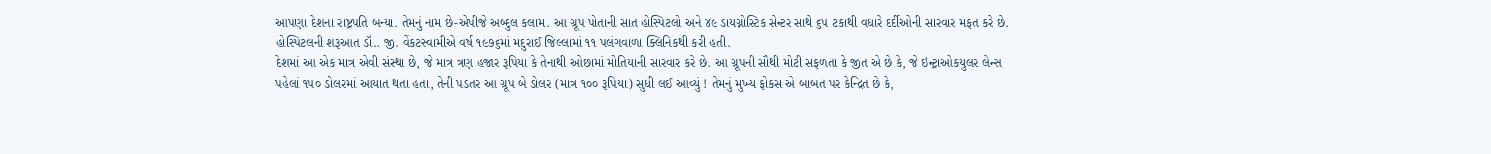આપણા દેશના રાષ્ટ્રપતિ બન્યા. તેમનું નામ છે-એપીજે અબ્દુલ કલામ. આ ગ્રૂપ પોતાની સાત હોસ્પિટલો અને ૪૯ ડાયગ્નોસ્ટિક સેન્ટર સાથે ૬૫ ટકાથી વધારે દર્દીઓની સારવાર મફત કરે છે. હોસ્પિટલની શરૂઆત ડૉ.. જી. વેંકટસ્વામીએ વર્ષ ૧૯૭૬માં મદુરાઈ જિલ્લામાં ૧૧ પલંગવાળા ક્લિનિકથી કરી હતી.
દેશમાં આ એક માત્ર એવી સંસ્થા છે, જે માત્ર ત્રણ હજાર રૂપિયા કે તેનાથી ઓછામાં મોતિયાની સારવાર કરે છે. આ ગ્રૂપની સૌથી મોટી સફળતા કે જીત એ છે કે, જે ઇન્ટ્રાઓકયુલર લેન્સ પહેલાં ૧૫૦ ડોલરમાં આયાત થતા હતા, તેની પડતર આ ગ્રૂપ બે ડોલર (માત્ર ૧૦૦ રૂપિયા) સુધી લઈ આવ્યું ! તેમનું મુખ્ય ફોકસ એ બાબત પર કેન્દ્રિત છે કે,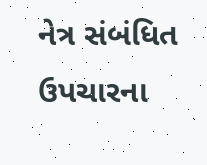નેત્ર સંબંધિત ઉપચારના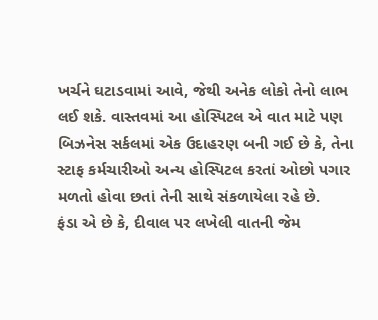ખર્ચને ઘટાડવામાં આવે, જેથી અનેક લોકો તેનો લાભ લઈ શકે. વાસ્તવમાં આ હોસ્પિટલ એ વાત માટે પણ બિઝનેસ સર્કલમાં એક ઉદાહરણ બની ગઈ છે કે, તેના સ્ટાફ કર્મચારીઓ અન્ય હોસ્પિટલ કરતાં ઓછો પગાર મળતો હોવા છતાં તેની સાથે સંકળાયેલા રહે છે.
ફંડા એ છે કે, દીવાલ પર લખેલી વાતની જેમ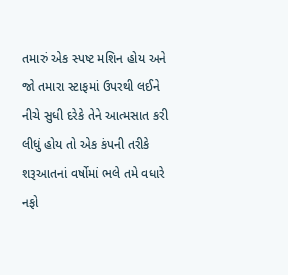તમારું એક સ્પષ્ટ મશિન હોય અને જો તમારા સ્ટાફમાં ઉપરથી લઈને નીચે સુધી દરેકે તેને આત્મસાત કરી લીધું હોય તો એક કંપની તરીકે શરૂઆતનાં વર્ષોમાં ભલે તમે વધારે નફો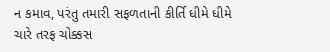ન કમાવ, પરંતુ તમારી સફળતાની કીર્તિ ધીમે ધીમે ચારે તરફ ચોક્કસ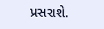પ્રસરાશે.